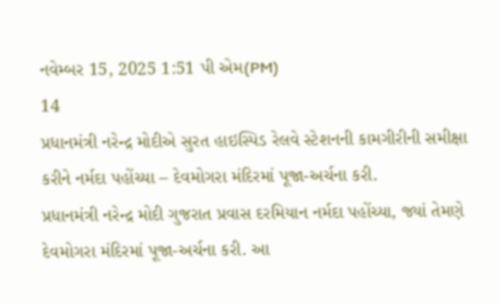નવેમ્બર 15, 2025 1:51 પી એમ(PM)
14
પ્રધાનમંત્રી નરેન્દ્ર મોદીએ સુરત હાઇસ્પિડ રેલવે સ્ટેશનની કામગીરીની સમીક્ષા કરીને નર્મદા પહોંચ્યા – દેવમોગરા મંદિરમાં પૂજા-અર્ચના કરી.
પ્રધાનમંત્રી નરેન્દ્ર મોદી ગુજરાત પ્રવાસ દરમિયાન નર્મદા પહોંચ્યા, જ્યાં તેમણે દેવમોગરા મંદિરમાં પૂજા-અર્ચના કરી. આ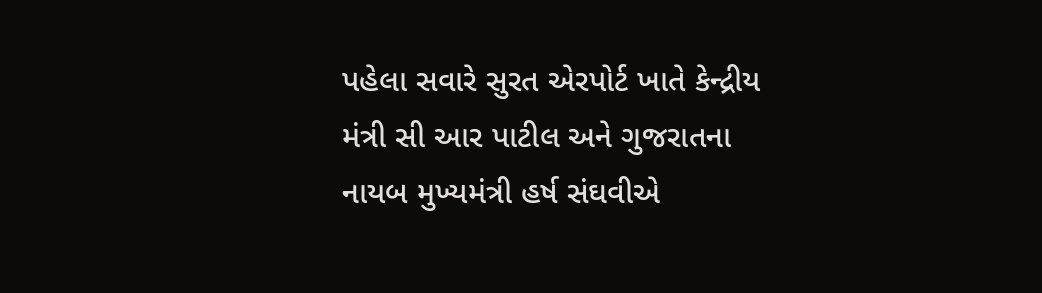પહેલા સવારે સુરત એરપોર્ટ ખાતે કેન્દ્રીય મંત્રી સી આર પાટીલ અને ગુજરાતના નાયબ મુખ્યમંત્રી હર્ષ સંઘવીએ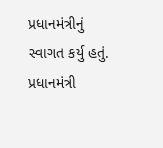પ્રધાનમંત્રીનું સ્વાગત કર્યુ હતું. પ્રધાનમંત્રી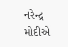નરેન્દ્ર મોદીએ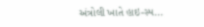અંત્રોલી ખાતે હાઇ-સ્પ...